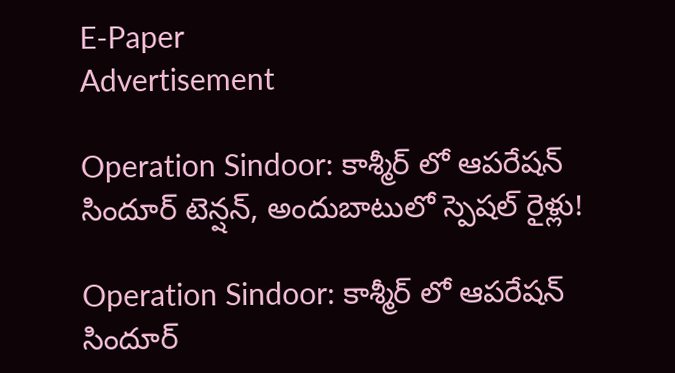E-Paper
Advertisement

Operation Sindoor: కాశ్మీర్ లో ఆపరేషన్ సిందూర్ టెన్షన్, అందుబాటులో స్పెషల్ రైళ్లు!

Operation Sindoor: కాశ్మీర్ లో ఆపరేషన్ సిందూర్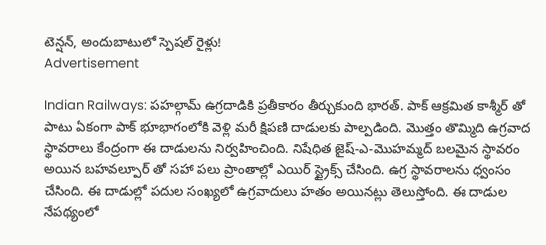టెన్షన్, అందుబాటులో స్పెషల్ రైళ్లు!
Advertisement

Indian Railways: పహల్గామ్ ఉగ్రదాడికి ప్రతీకారం తీర్చుకుంది భారత్. పాక్ ఆక్రమిత కాశ్మీర్ తో పాటు ఏకంగా పాక్ భూభాగంలోకి వెళ్లి మరీ క్షిపణి దాడులకు పాల్పడింది. మొత్తం తొమ్మిది ఉగ్రవాద స్థావరాలు కేంద్రంగా ఈ దాడులను నిర్వహించింది. నిషేధిత జైష్-ఎ-మొహమ్మద్ బలమైన స్థావరం అయిన బహవల్పూర్‌ తో సహా పలు ప్రాంతాల్లో ఎయిర్ స్ట్రైక్స్ చేసింది. ఉగ్ర స్థావరాలను ధ్వంసం చేసింది. ఈ దాడుల్లో పదుల సంఖ్యలో ఉగ్రవాదులు హతం అయినట్లు తెలుస్తోంది. ఈ దాడుల నేపథ్యంలో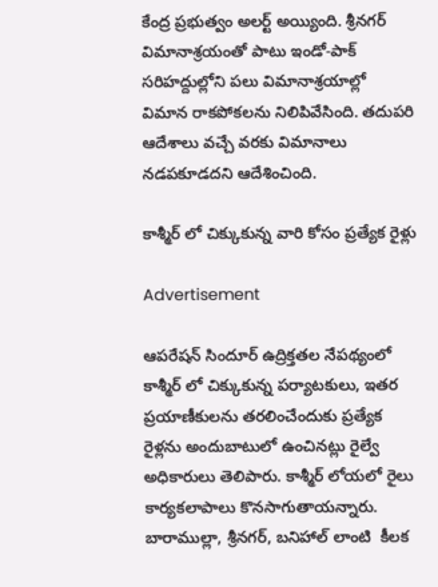కేంద్ర ప్రభుత్వం అలర్ట్ అయ్యింది. శ్రీనగర్ విమానాశ్రయంతో పాటు ఇండో-పాక్ సరిహద్దుల్లోని పలు విమానాశ్రయాల్లో విమాన రాకపోకలను నిలిపివేసింది. తదుపరి ఆదేశాలు వచ్చే వరకు విమానాలు నడపకూడదని ఆదేశించింది.

కాశ్మీర్ లో చిక్కుకున్న వారి కోసం ప్రత్యేక రైళ్లు

Advertisement

ఆపరేషన్ సిందూర్ ఉద్రిక్తతల నేపథ్యంలో కాశ్మీర్ లో చిక్కుకున్న పర్యాటకులు, ఇతర ప్రయాణీకులను తరలించేందుకు ప్రత్యేక రైళ్లను అందుబాటులో ఉంచినట్లు రైల్వే అధికారులు తెలిపారు. కాశ్మీర్ లోయలో రైలు కార్యకలాపాలు కొనసాగుతాయన్నారు. బారాముల్లా, శ్రీనగర్, బనిహాల్ లాంటి  కీలక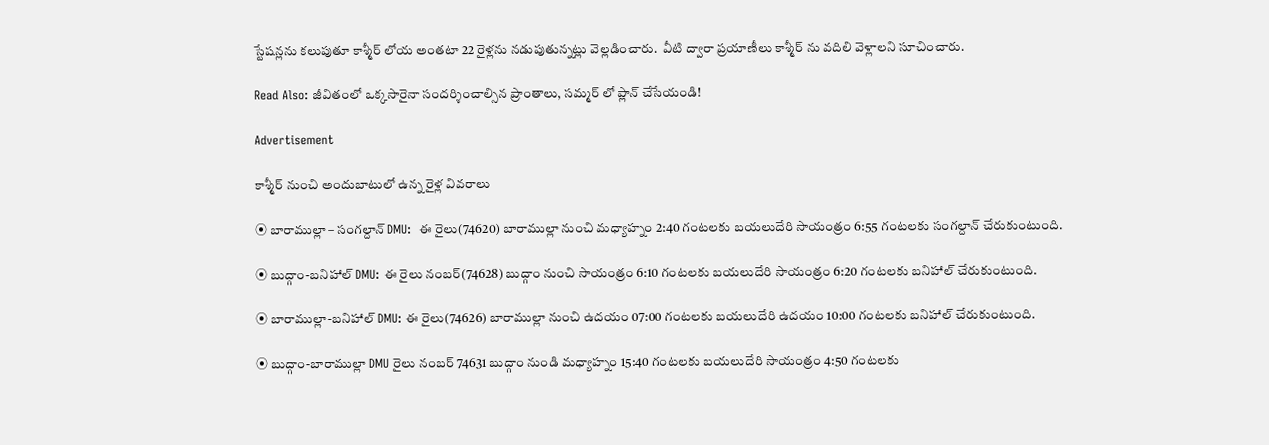స్టేషన్లను కలుపుతూ కాశ్మీర్ లోయ అంతటా 22 రైళ్లను నడుపుతున్నట్లు వెల్లడించారు.  వీటి ద్వారా ప్రయాణీలు కాశ్మీర్ ను వదిలి వెళ్లాలని సూచించారు.

Read Also: జీవితంలో ఒక్కసారైనా సందర్శించాల్సిన ప్రాంతాలు, సమ్మర్ లో ప్లాన్ చేసేయండి!

Advertisement

కాశ్మీర్ నుంచి అందుబాటులో ఉన్న రైళ్ల వివరాలు

⦿ బారాముల్లా – సంగల్దాన్ DMU:  ఈ రైలు(74620) బారాముల్లా నుంచి మధ్యాహ్నం 2:40 గంటలకు బయలుదేరి సాయంత్రం 6:55 గంటలకు సంగల్దాన్ చేరుకుంటుంది.

⦿ బుద్గాం-బనిహాల్ DMU: ఈ రైలు నంబర్(74628) బుద్గాం నుంచి సాయంత్రం 6:10 గంటలకు బయలుదేరి సాయంత్రం 6:20 గంటలకు బనిహాల్ చేరుకుంటుంది.

⦿ బారాముల్లా-బనిహాల్ DMU: ఈ రైలు(74626) బారాముల్లా నుంచి ఉదయం 07:00 గంటలకు బయలుదేరి ఉదయం 10:00 గంటలకు బనిహాల్ చేరుకుంటుంది.

⦿ బుద్గాం-బారాముల్లా DMU రైలు నంబర్ 74631 బుద్గాం నుండి మధ్యాహ్నం 15:40 గంటలకు బయలుదేరి సాయంత్రం 4:50 గంటలకు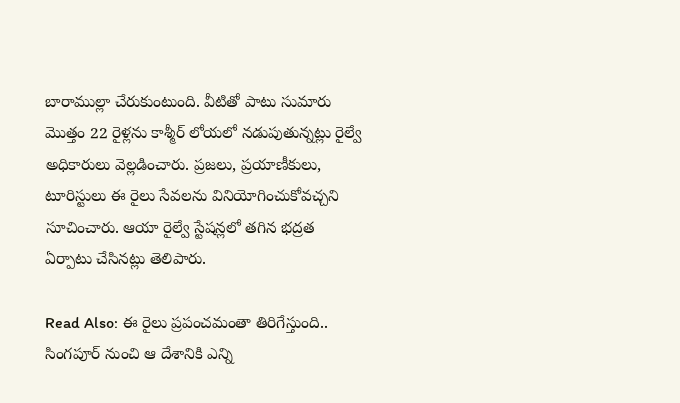బారాముల్లా చేరుకుంటుంది. వీటితో పాటు సుమారు మొత్తం 22 రైళ్లను కాశ్మీర్ లోయలో నడుపుతున్నట్లు రైల్వే అధికారులు వెల్లడించారు. ప్రజలు, ప్రయాణీకులు, టూరిస్టులు ఈ రైలు సేవలను వినియోగించుకోవచ్చని సూచించారు. ఆయా రైల్వే స్టేషన్లలో తగిన భద్రత ఏర్పాటు చేసినట్లు తెలిపారు.

Read Also: ఈ రైలు ప్రపంచమంతా తిరిగేస్తుంది.. సింగపూర్ నుంచి ఆ దేశానికి ఎన్ని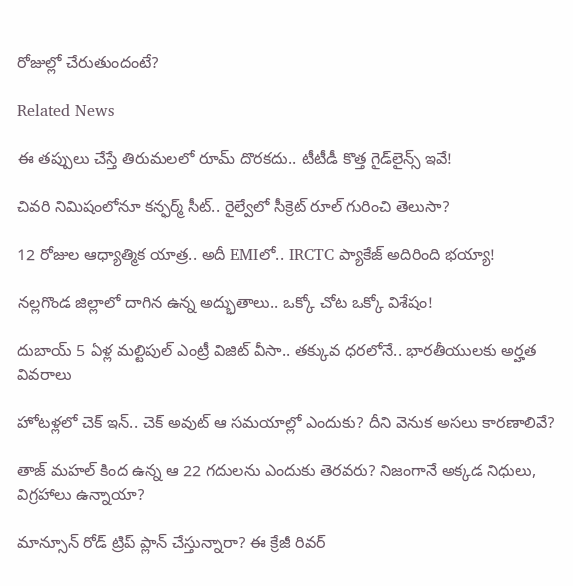రోజుల్లో చేరుతుందంటే?

Related News

ఈ తప్పులు చేస్తే తిరుమలలో రూమ్ దొరకదు.. టీటీడీ కొత్త గైడ్‌లైన్స్ ఇవే!

చివరి నిమిషంలోనూ కన్ఫర్మ్ సీట్.. రైల్వేలో సీక్రెట్ రూల్ గురించి తెలుసా?

12 రోజుల ఆధ్యాత్మిక యాత్ర.. అదీ EMIలో.. IRCTC ప్యాకేజ్ అదిరింది భయ్యా!

నల్లగొండ జిల్లాలో దాగిన ఉన్న అద్భుతాలు.. ఒక్కో చోట ఒక్కో విశేషం!

దుబాయ్ 5 ఏళ్ల మల్టిపుల్ ఎంట్రీ విజిట్ వీసా.. తక్కువ ధరలోనే.. భారతీయులకు అర్హత వివరాలు

హోటళ్లలో చెక్ ఇన్.. చెక్ అవుట్ ఆ సమయాల్లో ఎందుకు? దీని వెనుక అసలు కారణాలివే?

తాజ్ మహల్ కింద ఉన్న ఆ 22 గదులను ఎందుకు తెరవరు? నిజంగానే అక్కడ నిధులు, విగ్రహాలు ఉన్నాయా?

మాన్సూన్ రోడ్ ట్రిప్ ప్లాన్ చేస్తున్నారా? ఈ క్రేజీ రివర్‌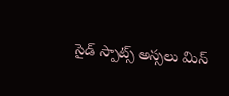సైడ్ స్పాట్స్ అస్సలు మిస్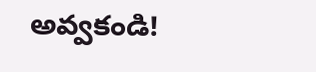అవ్వకండి!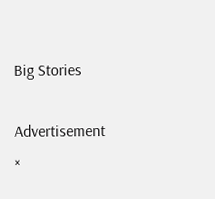Big Stories

Advertisement
×